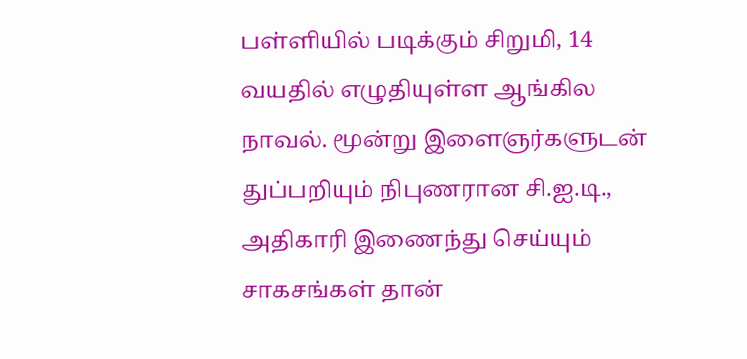பள்ளியில் படிக்கும் சிறுமி, 14 வயதில் எழுதியுள்ள ஆங்கில நாவல். மூன்று இளைஞர்களுடன் துப்பறியும் நிபுணரான சி.ஐ.டி., அதிகாரி இணைந்து செய்யும் சாகசங்கள் தான்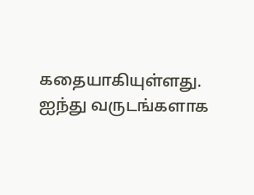கதையாகியுள்ளது. ஐந்து வருடங்களாக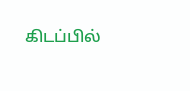கிடப்பில்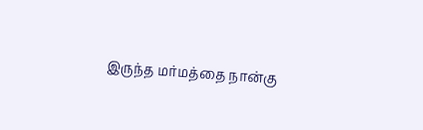இருந்த மர்மத்தை நான்கு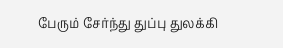பேரும் சேர்ந்து துப்பு துலக்கி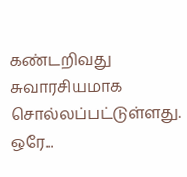கண்டறிவது சுவாரசியமாக சொல்லப்பட்டுள்ளது. ஒரே...